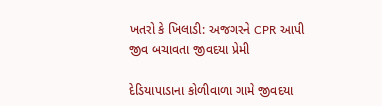ખતરો કે ખિલાડી: અજગરને CPR આપી જીવ બચાવતા જીવદયા પ્રેમી

દેડિયાપાડાના કોળીવાળા ગામે જીવદયા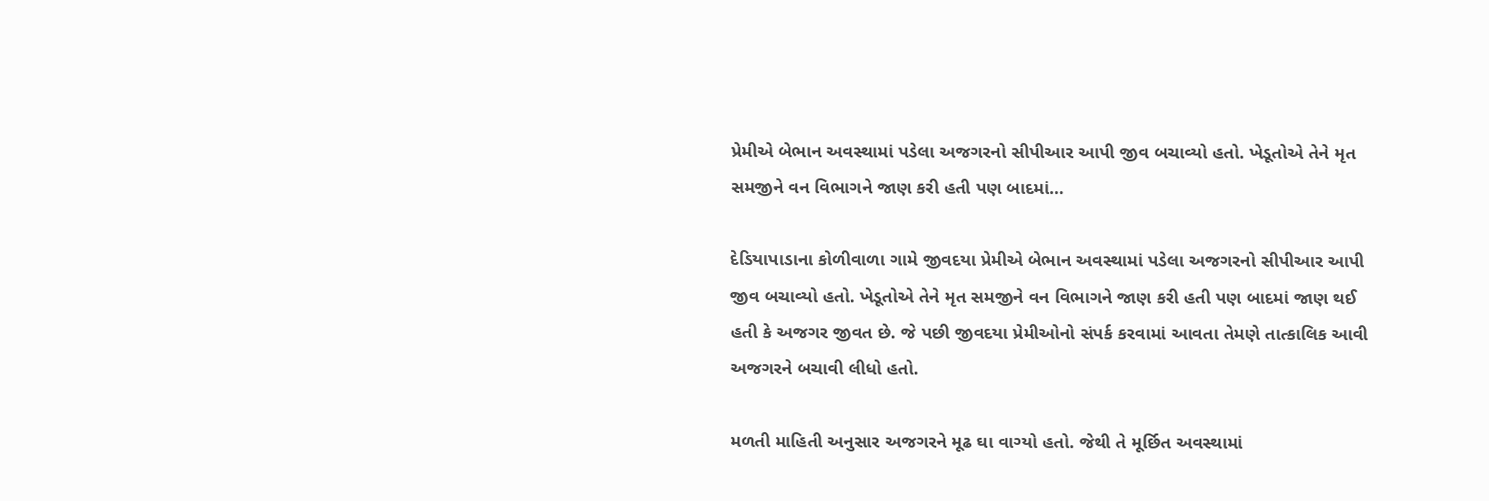પ્રેમીએ બેભાન અવસ્થામાં પડેલા અજગરનો સીપીઆર આપી જીવ બચાવ્યો હતો. ખેડૂતોએ તેને મૃત સમજીને વન વિભાગને જાણ કરી હતી પણ બાદમાં…

દેડિયાપાડાના કોળીવાળા ગામે જીવદયા પ્રેમીએ બેભાન અવસ્થામાં પડેલા અજગરનો સીપીઆર આપી જીવ બચાવ્યો હતો. ખેડૂતોએ તેને મૃત સમજીને વન વિભાગને જાણ કરી હતી પણ બાદમાં જાણ થઈ હતી કે અજગર જીવત છે. જે પછી જીવદયા પ્રેમીઓનો સંપર્ક કરવામાં આવતા તેમણે તાત્કાલિક આવી અજગરને બચાવી લીધો હતો.

મળતી માહિતી અનુસાર અજગરને મૂઢ ઘા વાગ્યો હતો. જેથી તે મૂર્છિત અવસ્થામાં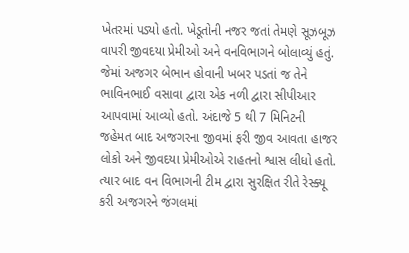ખેતરમાં પડ્યો હતો. ખેડૂતોની નજર જતાં તેમણે સૂઝબૂઝ વાપરી જીવદયા પ્રેમીઓ અને વનવિભાગને બોલાવ્યું હતું. જેમાં અજગર બેભાન હોવાની ખબર પડતાં જ તેને ભાવિનભાઈ વસાવા દ્વારા એક નળી દ્વારા સીપીઆર આપવામાં આવ્યો હતો. અંદાજે 5 થી 7 મિનિટની જહેમત બાદ અજગરના જીવમાં ફરી જીવ આવતા હાજર લોકો અને જીવદયા પ્રેમીઓએ રાહતનો શ્વાસ લીધો હતો. ત્યાર બાદ વન વિભાગની ટીમ દ્વારા સુરક્ષિત રીતે રેસ્ક્યૂ કરી અજગરને જંગલમાં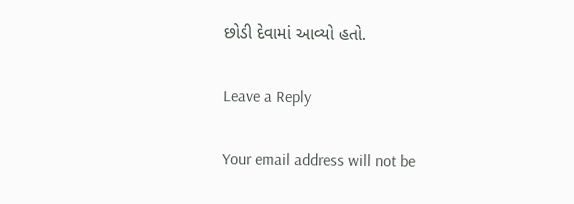છોડી દેવામાં આવ્યો હતો.

Leave a Reply

Your email address will not be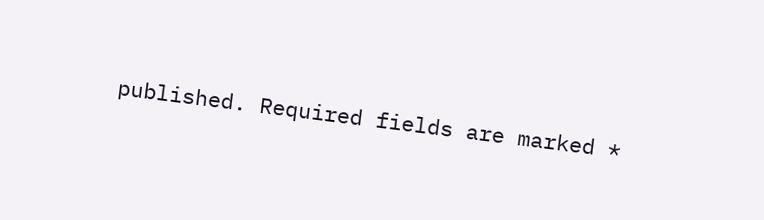published. Required fields are marked *